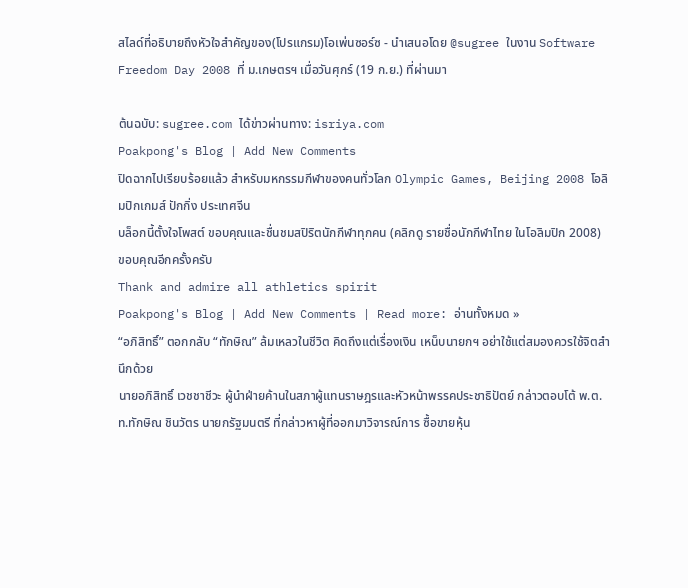สไลด์ที่อธิบายถึงหัวใจสำคัญของ(โปรแกรม)โอเพ่นซอร์ซ - นำเสนอโดย @sugree ในงาน Software Freedom Day 2008 ที่ ม.เกษตรฯ เมื่อวันศุกร์ (19 ก.ย.) ที่ผ่านมา

ต้นฉบับ: sugree.com ได้ข่าวผ่านทาง: isriya.com
Poakpong's Blog | Add New Comments
ปิดฉากไปเรียบร้อยแล้ว สำหรับมหกรรมกีฬาของคนทั่วโลก Olympic Games, Beijing 2008 โอลิมปิกเกมส์ ปักกิ่ง ประเทศจีน
บล็อกนี้ตั้งใจโพสต์ ขอบคุณและชื่นชมสปิริตนักกีฬาทุกคน (คลิกดู รายชื่อนักกีฬาไทย ในโอลิมปิก 2008)
ขอบคุณอีกครั้งครับ
Thank and admire all athletics spirit
Poakpong's Blog | Add New Comments | Read more: อ่านทั้งหมด »
“อภิสิทธิ์” ตอกกลับ “ทักษิณ” ล้มเหลวในชีวิต คิดถึงแต่เรื่องเงิน เหน็บนายกฯ อย่าใช้แต่สมองควรใช้จิตสำนึกด้วย
นายอภิสิทธิ์ เวชชาชีวะ ผู้นำฝ่ายค้านในสภาผู้แทนราษฎรและหัวหน้าพรรคประชาธิปัตย์ กล่าวตอบโต้ พ.ต.ท.ทักษิณ ชินวัตร นายกรัฐมนตรี ที่กล่าวหาผู้ที่ออกมาวิจารณ์การ ซื้อขายหุ้น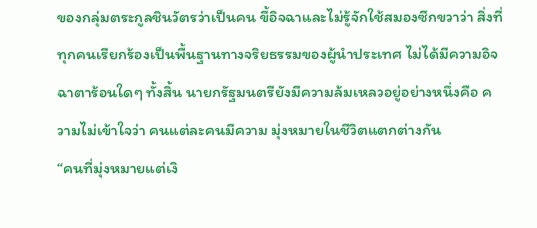ของกลุ่มตระกูลชินวัตรว่าเป็นคน ขี้อิจฉาและไม่รู้จักใช้สมองซีกขวาว่า สิ่งที่ทุกคนเรียกร้องเป็นพื้นฐานทางจริยธรรมของผู้นำประเทศ ไม่ได้มีความอิจฉาตาร้อนใดๆ ทั้งสิ้น นายกรัฐมนตรียังมีความล้มเหลวอยู่อย่างหนึ่งคือ ความไม่เข้าใจว่า คนแต่ละคนมีความ มุ่งหมายในชีวิตแตกต่างกัน
“คนที่มุ่งหมายแต่เงิ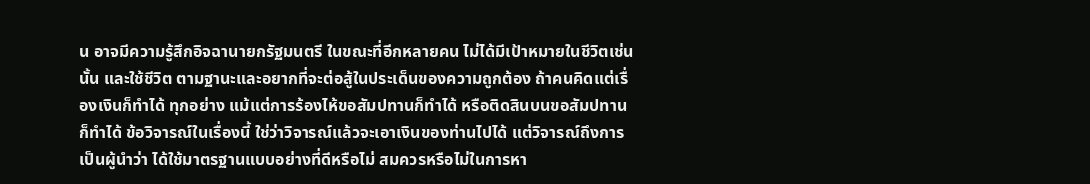น อาจมีความรู้สึกอิจฉานายกรัฐมนตรี ในขณะที่อีกหลายคน ไม่ได้มีเป้าหมายในชีวิตเช่นนั้น และใช้ชีวิต ตามฐานะและอยากที่จะต่อสู้ในประเด็นของความถูกต้อง ถ้าคนคิดแต่เรื่องเงินก็ทำได้ ทุกอย่าง แม้แต่การร้องไห้ขอสัมปทานก็ทำได้ หรือติดสินบนขอสัมปทานก็ทำได้ ข้อวิจารณ์ในเรื่องนี้ ใช่ว่าวิจารณ์แล้วจะเอาเงินของท่านไปได้ แต่วิจารณ์ถึงการเป็นผู้นำว่า ได้ใช้มาตรฐานแบบอย่างที่ดีหรือไม่ สมควรหรือไม่ในการหา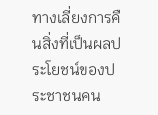ทางเลี่ยงการคืนสิ่งที่เป็นผลประโยชน์ของประชาชนคน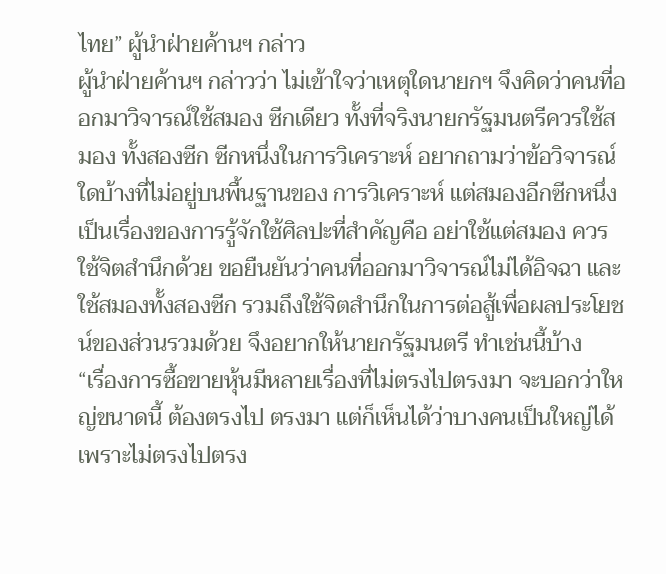ไทย” ผู้นำฝ่ายค้านฯ กล่าว
ผู้นำฝ่ายค้านฯ กล่าวว่า ไม่เข้าใจว่าเหตุใดนายกฯ จึงคิดว่าคนที่ออกมาวิจารณ์ใช้สมอง ซีกเดียว ทั้งที่จริงนายกรัฐมนตรีควรใช้สมอง ทั้งสองซีก ซีกหนึ่งในการวิเคราะห์ อยากถามว่าข้อวิจารณ์ใดบ้างที่ไม่อยู่บนพื้นฐานของ การวิเคราะห์ แต่สมองอีกซีกหนึ่งเป็นเรื่องของการรู้จักใช้ศิลปะที่สำคัญคือ อย่าใช้แต่สมอง ควรใช้จิตสำนึกด้วย ขอยืนยันว่าคนที่ออกมาวิจารณ์ไม่ได้อิจฉา และใช้สมองทั้งสองซีก รวมถึงใช้จิตสำนึกในการต่อสู้เพื่อผลประโยชน์ของส่วนรวมด้วย จึงอยากให้นายกรัฐมนตรี ทำเช่นนี้บ้าง
“เรื่องการซื้อขายหุ้นมีหลายเรื่องที่ไม่ตรงไปตรงมา จะบอกว่าใหญ่ขนาดนี้ ต้องตรงไป ตรงมา แต่ก็เห็นได้ว่าบางคนเป็นใหญ่ได้เพราะไม่ตรงไปตรง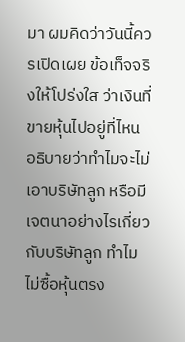มา ผมคิดว่าวันนี้ควรเปิดเผย ข้อเท็จจริงให้โปร่งใส ว่าเงินที่ขายหุ้นไปอยู่ที่ไหน อธิบายว่าทำไมจะไม่เอาบริษัทลูก หรือมีเจตนาอย่างไรเกี่ยวกับบริษัทลูก ทำไมไม่ซื้อหุ้นตรง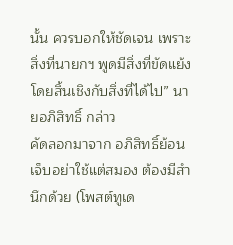นั้น ควรบอกให้ชัดเจน เพราะสิ่งที่นายกฯ พูดมีสิ่งที่ขัดแย้งโดยสิ้นเชิงกับสิ่งที่ได้ไป” นายอภิสิทธิ์ กล่าว
คัดลอกมาจาก อภิสิทธิ์ย้อนเจ็บอย่าใช้แต่สมอง ต้องมีสำนึกด้วย (โพสต์ทูเด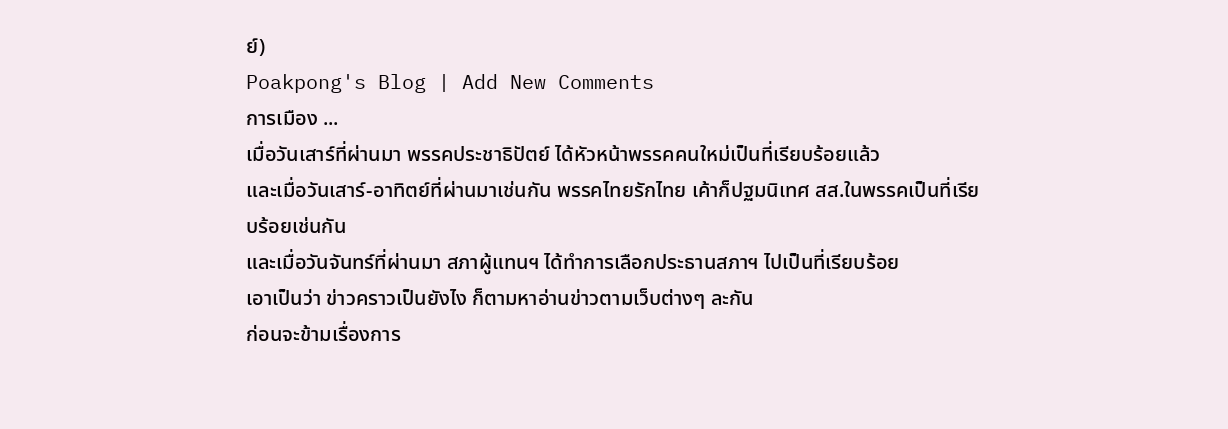ย์)
Poakpong's Blog | Add New Comments
การเมือง ...
เมื่อวันเสาร์ที่ผ่านมา พรรคประชาธิปัตย์ ได้หัวหน้าพรรคคนใหม่เป็นที่เรียบร้อยแล้ว
และเมื่อวันเสาร์-อาทิตย์ที่ผ่านมาเช่นกัน พรรคไทยรักไทย เค้าก็ปฐมนิเทศ สส.ในพรรคเป็นที่เรียบร้อยเช่นกัน
และเมื่อวันจันทร์ที่ผ่านมา สภาผู้แทนฯ ได้ทำการเลือกประธานสภาฯ ไปเป็นที่เรียบร้อย
เอาเป็นว่า ข่าวคราวเป็นยังไง ก็ตามหาอ่านข่าวตามเว็บต่างๆ ละกัน
ก่อนจะข้ามเรื่องการ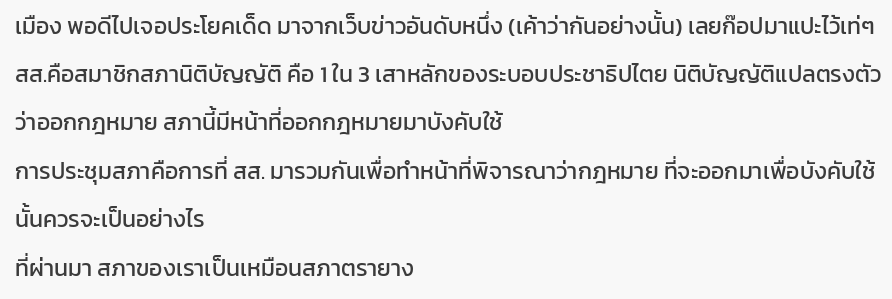เมือง พอดีไปเจอประโยคเด็ด มาจากเว็บข่าวอันดับหนึ่ง (เค้าว่ากันอย่างนั้น) เลยก๊อปมาแปะไว้เท่ๆ
สส.คือสมาชิกสภานิติบัญญัติ คือ 1 ใน 3 เสาหลักของระบอบประชาธิปไตย นิติบัญญัติแปลตรงตัวว่าออกกฎหมาย สภานี้มีหน้าที่ออกกฎหมายมาบังคับใช้
การประชุมสภาคือการที่ สส. มารวมกันเพื่อทำหน้าที่พิจารณาว่ากฎหมาย ที่จะออกมาเพื่อบังคับใช้นั้นควรจะเป็นอย่างไร
ที่ผ่านมา สภาของเราเป็นเหมือนสภาตรายาง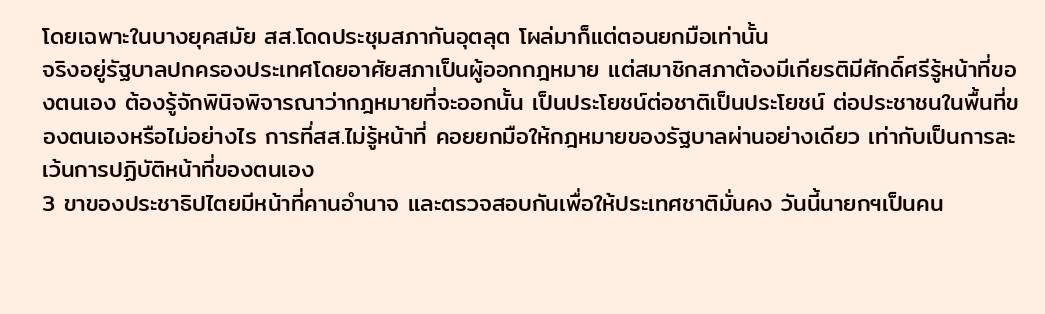โดยเฉพาะในบางยุคสมัย สส.โดดประชุมสภากันอุตลุต โผล่มาก็แต่ตอนยกมือเท่านั้น
จริงอยู่รัฐบาลปกครองประเทศโดยอาศัยสภาเป็นผู้ออกกฎหมาย แต่สมาชิกสภาต้องมีเกียรติมีศักดิ์ศรีรู้หน้าที่ของตนเอง ต้องรู้จักพินิจพิจารณาว่ากฎหมายที่จะออกนั้น เป็นประโยชน์ต่อชาติเป็นประโยชน์ ต่อประชาชนในพื้นที่ของตนเองหรือไม่อย่างไร การที่สส.ไม่รู้หน้าที่ คอยยกมือให้กฎหมายของรัฐบาลผ่านอย่างเดียว เท่ากับเป็นการละเว้นการปฏิบัติหน้าที่ของตนเอง
3 ขาของประชาธิปไตยมีหน้าที่คานอำนาจ และตรวจสอบกันเพื่อให้ประเทศชาติมั่นคง วันนี้นายกฯเป็นคน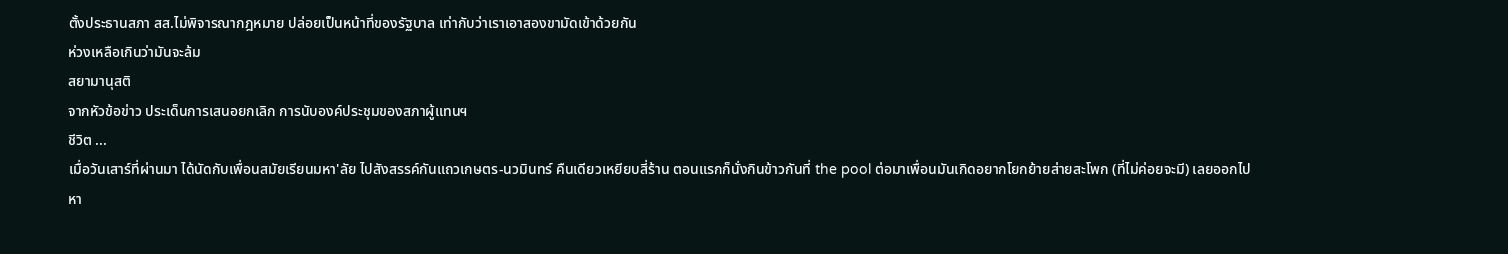ตั้งประธานสภา สส.ไม่พิจารณากฎหมาย ปล่อยเป็นหน้าที่ของรัฐบาล เท่ากับว่าเราเอาสองขามัดเข้าด้วยกัน
ห่วงเหลือเกินว่ามันจะล้ม
สยามานุสติ
จากหัวข้อข่าว ประเด็นการเสนอยกเลิก การนับองค์ประชุมของสภาผู้แทนฯ
ชีวิต ...
เมื่อวันเสาร์ที่ผ่านมา ได้นัดกับเพื่อนสมัยเรียนมหา'ลัย ไปสังสรรค์กันแถวเกษตร-นวมินทร์ คืนเดียวเหยียบสี่ร้าน ตอนแรกก็นั่งกินข้าวกันที่ the pool ต่อมาเพื่อนมันเกิดอยากโยกย้ายส่ายสะโพก (ที่ไม่ค่อยจะมี) เลยออกไปหา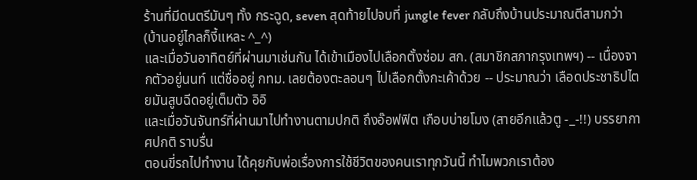ร้านที่มีดนตรีมันๆ ทั้ง กระฉูด, seven สุดท้ายไปจบที่ jungle fever กลับถึงบ้านประมาณตีสามกว่า (บ้านอยู่ไกลก็งี้แหละ ^_^)
และเมื่อวันอาทิตย์ที่ผ่านมาเช่นกัน ได้เข้าเมืองไปเลือกตั้งซ่อม สก. (สมาชิกสภากรุงเทพฯ) -- เนื่องจากตัวอยู่นนท์ แต่ชื่ออยู่ กทม. เลยต้องตะลอนๆ ไปเลือกตั้งกะเค้าด้วย -- ประมาณว่า เลือดประชาธิปไตยมันสูบฉีดอยู่เต็มตัว อิอิ
และเมื่อวันจันทร์ที่ผ่านมาไปทำงานตามปกติ ถึงอ๊อฟฟิต เกือบบ่ายโมง (สายอีกแล้วตู -_-!!) บรรยากาศปกติ ราบรื่น
ตอนขี่รถไปทำงาน ได้คุยกับพ่อเรื่องการใช้ชีวิตของคนเราทุกวันนี้ ทำไมพวกเราต้อง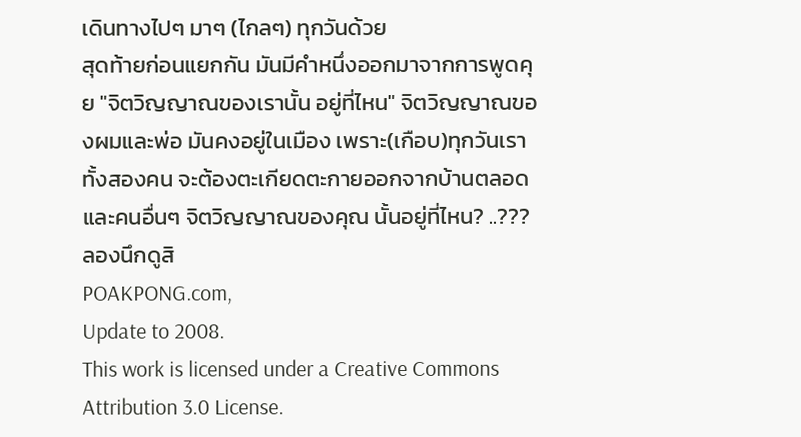เดินทางไปๆ มาๆ (ไกลๆ) ทุกวันด้วย
สุดท้ายก่อนแยกกัน มันมีคำหนึ่งออกมาจากการพูดคุย "จิตวิญญาณของเรานั้น อยู่ที่ไหน" จิตวิญญาณของผมและพ่อ มันคงอยู่ในเมือง เพราะ(เกือบ)ทุกวันเราทั้งสองคน จะต้องตะเกียดตะกายออกจากบ้านตลอด และคนอื่นๆ จิตวิญญาณของคุณ นั้นอยู่ที่ไหน? ..???
ลองนึกดูสิ
POAKPONG.com,
Update to 2008.
This work is licensed under a Creative Commons Attribution 3.0 License.